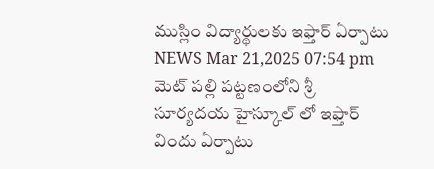ముస్లిం విద్యార్థులకు ఇఫ్తార్ ఏర్పాటు
NEWS Mar 21,2025 07:54 pm
మెట్ పల్లి పట్టణంలోని శ్రీ సూర్యదయ హైస్కూల్ లో ఇఫ్తార్ విందు ఏర్పాటు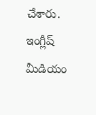చేశారు. ఇంగ్లీష్ మీడియం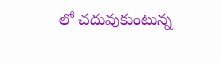లో చదువుకుంటున్న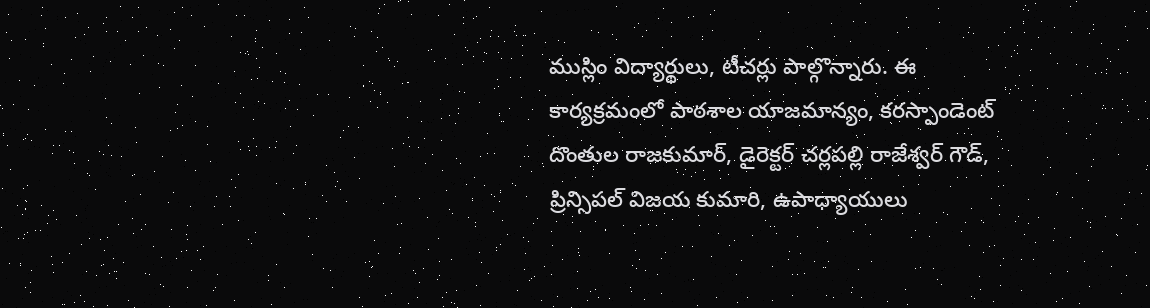ముస్లిం విద్యార్థులు, టీచర్లు పాల్గొన్నారు. ఈ కార్యక్రమంలో పాఠశాల యాజమాన్యం, కరస్పాండెంట్ దొంతుల రాజకుమార్, డైరెక్టర్ చర్లపల్లి రాజేశ్వర్ గౌడ్, ప్రిన్సిపల్ విజయ కుమారి, ఉపాధ్యాయులు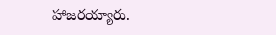హాజరయ్యారు.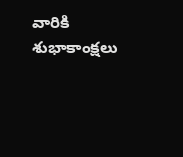వారికి శుభాకాంక్షలు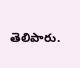తెలిపారు.